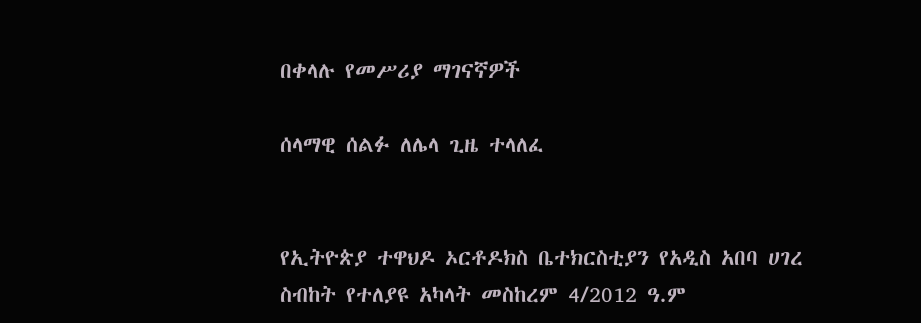በቀላሉ የመሥሪያ ማገናኛዎች

ሰላማዊ ሰልፉ ለሌላ ጊዜ ተላለፈ


የኢትዮጵያ ተዋህዶ ኦርቶዶክስ ቤተክርስቲያን የአዲስ አበባ ሀገረ ስብከት የተለያዩ አካላት መስከረም 4/2012 ዓ.ም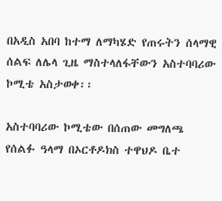በአዲስ አበባ ከተማ ለማካሄድ የጠሩትን ሰላማዊ ሰልፍ ለሌላ ጊዜ ማስተላለፋቸውን አስተባባሪው ኮሚቴ አስታወቀ፡፡

አስተባባሪው ኮሚቴው በሰጠው መግለጫ የሰልፉ ዓላማ በኦርቶዶክስ ተዋህዶ ቤተ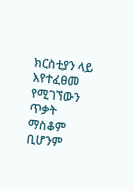ክርስቲያን ላይ እየተፈፀመ የሚገኘውን ጥቃት ማስቆም ቢሆንም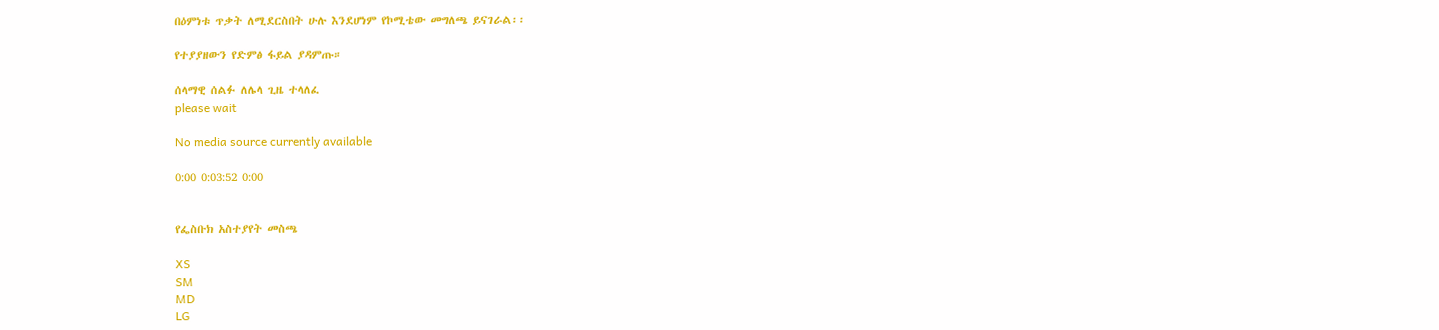በዕምነቱ ጥቃት ለሚደርስበት ሁሉ እንደሆነም የኮሚቴው መግለጫ ይናገራል፡፡

የተያያዘውን የድምፅ ፋይል ያዳምጡ።

ሰላማዊ ሰልፉ ለሌላ ጊዜ ተላለፈ
please wait

No media source currently available

0:00 0:03:52 0:00


የፌስቡክ አስተያየት መስጫ

XS
SM
MD
LG